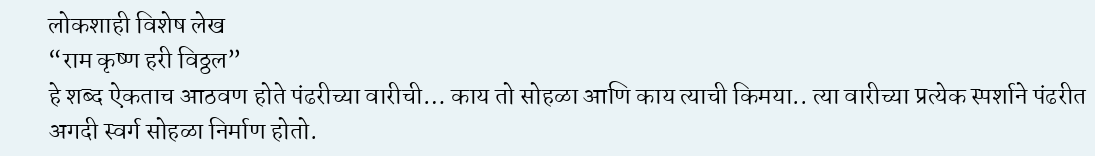लोकशाही विशेष लेख
“राम कृष्ण हरी विठ्ठल”
हे शब्द ऐकताच आठवण होते पंढरीच्या वारीची… काय तो सोहळा आणि काय त्याची किमया.. त्या वारीच्या प्रत्येक स्पर्शाने पंढरीत अगदी स्वर्ग सोहळा निर्माण होतो.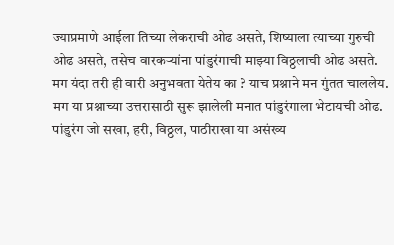ज्याप्रमाणे आईला तिच्या लेकराची ओढ असते, शिष्याला त्याच्या गुरुची ओढ असते, तसेच वारकऱ्यांना पांडुरंगाची माझ्या विठ्ठलाची ओढ असते. मग यंदा तरी ही वारी अनुभवता येतेय का ? याच प्रश्नाने मन गुंतत चाललेय. मग या प्रश्नाच्या उत्तरासाठी सुरू झालेली मनात पांडुरंगाला भेटायची ओढ. पांडुरंग जो सखा, हरी, विठ्ठल, पाठीराखा या असंख्य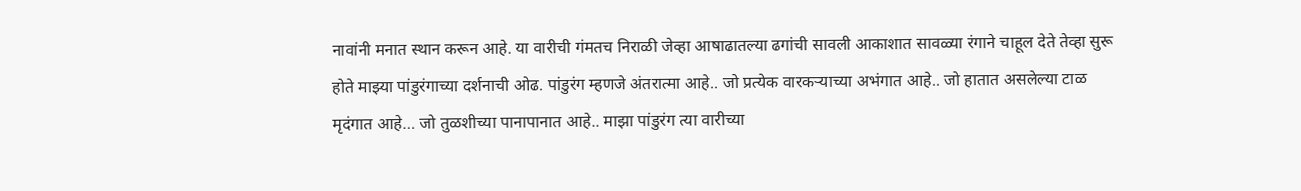नावांनी मनात स्थान करून आहे. या वारीची गंमतच निराळी जेव्हा आषाढातल्या ढगांची सावली आकाशात सावळ्या रंगाने चाहूल देते तेव्हा सुरू होते माझ्या पांडुरंगाच्या दर्शनाची ओढ. पांडुरंग म्हणजे अंतरात्मा आहे.. जो प्रत्येक वारकऱ्याच्या अभंगात आहे.. जो हातात असलेल्या टाळ मृदंगात आहे… जो तुळशीच्या पानापानात आहे.. माझा पांडुरंग त्या वारीच्या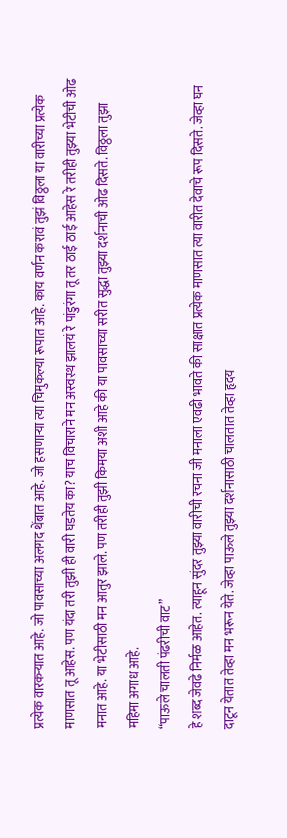प्रत्येक वारकऱ्यात आहे. जो पावसाच्या अलगद थेंबात आहे. जो हसणाऱ्या त्या चिमुकल्या रूपात आहे. काय वर्णन करावं तुझं विठ्ठला या वारीच्या प्रत्येक माणसात तू आहेस. पण यंदा तरी तुझी ही वारी घडतेय का? याच विचाराने मन अस्वस्थ झालयं रे पांडुरंगा तू तर ठाई ठाई आहेस रे तरीही तुझ्या भेटीची ओढ मनात आहे. या भेटीसाठी मन आतुर झाले. पण तरीही तुझी किमया अशी आहे की या पावसाच्या सरीत सुद्धा तुझ्या दर्शनाची ओढ दिसते. विठ्ठला तुझा महिमा अगाध आहे.
“पाऊले चालती पंढरीची वाट”
हे शब्द जेवढे निर्मळ आहेत. त्याहून सुंदर तुझ्या वारीची रचना जी मनाला एवढी भावते की साक्षात प्रत्येक माणसात त्या वारीत देवाचे रूप दिसते. जेव्हा घन दाटून येतात तेव्हा मन भरून येते. जेव्हा पाऊले तुझ्या दर्शनासाठी चालतात तेव्हा हृदय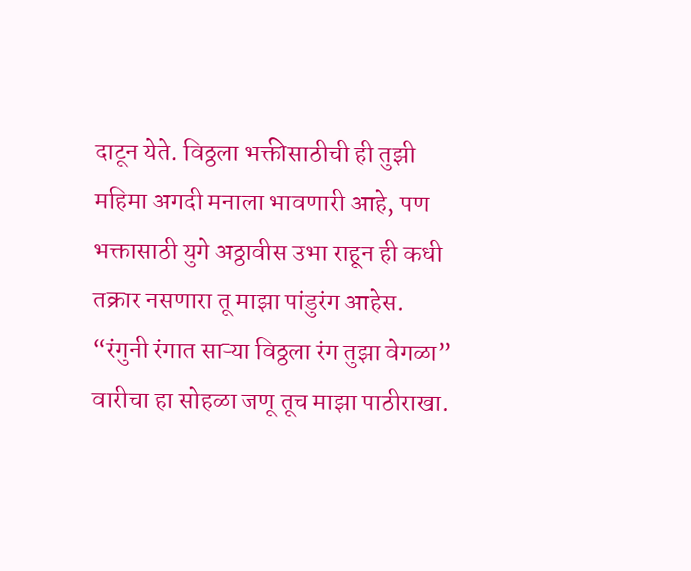दाटून येते. विठ्ठला भक्तीसाठीची ही तुझी महिमा अगदी मनाला भावणारी आहे, पण भक्तासाठी युगे अठ्ठावीस उभा राहून ही कधी तक्रार नसणारा तू माझा पांडुरंग आहेस.
“रंगुनी रंगात साऱ्या विठ्ठला रंग तुझा वेगळा”
वारीचा हा सोहळा जणू तूच माझा पाठीराखा.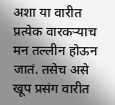अशा या वारीत प्रत्येक वारकऱ्याच मन तल्लीन होऊन जातं. तसेच असे खूप प्रसंग वारीत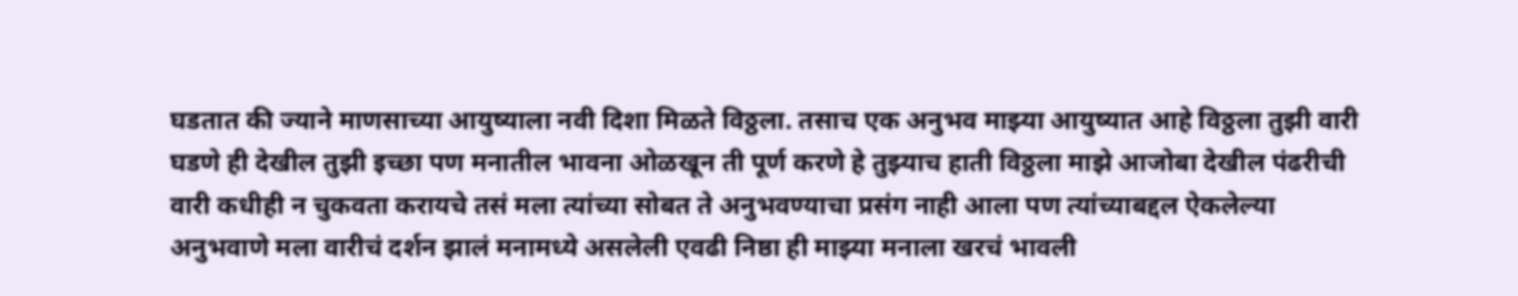घडतात की ज्याने माणसाच्या आयुष्याला नवी दिशा मिळते विठ्ठला. तसाच एक अनुभव माझ्या आयुष्यात आहे विठ्ठला तुझी वारी घडणे ही देखील तुझी इच्छा पण मनातील भावना ओळखून ती पूर्ण करणे हे तुझ्याच हाती विठ्ठला माझे आजोबा देखील पंढरीची वारी कधीही न चुकवता करायचे तसं मला त्यांच्या सोबत ते अनुभवण्याचा प्रसंग नाही आला पण त्यांच्याबद्दल ऐकलेल्या अनुभवाणे मला वारीचं दर्शन झालं मनामध्ये असलेली एवढी निष्ठा ही माझ्या मनाला खरचं भावली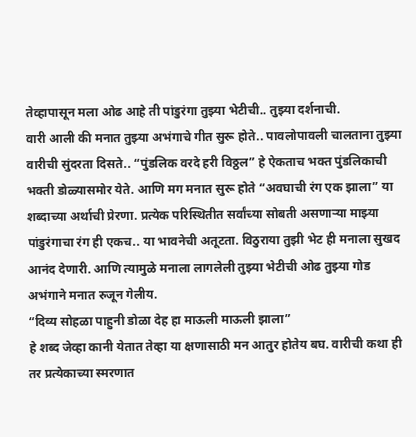तेव्हापासून मला ओढ आहे ती पांडुरंगा तुझ्या भेटीची.. तुझ्या दर्शनाची.
वारी आली की मनात तुझ्या अभंगाचे गीत सुरू होते.. पावलोपावली चालताना तुझ्या वारीची सुंदरता दिसते.. “पुंडलिक वरदे हरी विठ्ठल” हे ऐकताच भक्त पुंडलिकाची भक्ती डोळ्यासमोर येते. आणि मग मनात सुरू होते “अवघाची रंग एक झाला” या शब्दाच्या अर्थाची प्रेरणा. प्रत्येक परिस्थितीत सर्वांच्या सोबती असणाऱ्या माझ्या पांडुरंगाचा रंग ही एकच.. या भावनेची अतूटता. विठुराया तुझी भेट ही मनाला सुखद आनंद देणारी. आणि त्यामुळे मनाला लागलेली तुझ्या भेटीची ओढ तुझ्या गोड अभंगाने मनात रुजून गेलीय.
“दिव्य सोहळा पाहुनी डोळा देह हा माऊली माऊली झाला”
हे शब्द जेव्हा कानी येतात तेव्हा या क्षणासाठी मन आतुर होतेय बघ. वारीची कथा ही तर प्रत्येकाच्या स्मरणात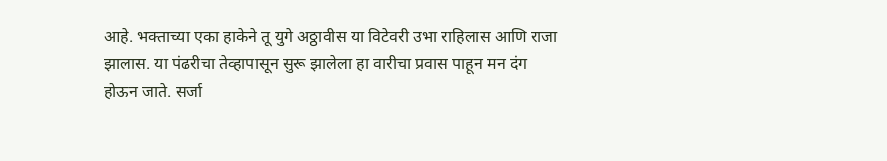आहे. भक्ताच्या एका हाकेने तू युगे अठ्ठावीस या विटेवरी उभा राहिलास आणि राजा झालास. या पंढरीचा तेव्हापासून सुरू झालेला हा वारीचा प्रवास पाहून मन दंग होऊन जाते. सर्जा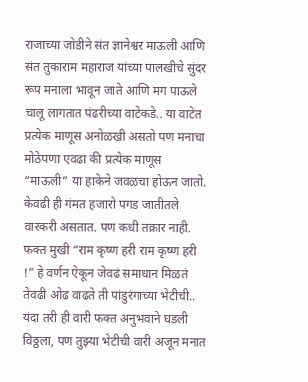राजाच्या जोडीने संत ज्ञानेश्वर माऊली आणि संत तुकाराम महाराज यांच्या पालखीचे सुंदर रूप मनाला भावून जाते आणि मग पाऊले चालू लागतात पंढरीच्या वाटेकडे.. या वाटेत प्रत्येक माणूस अनोळखी असतो पण मनाचा मोठेपणा एवढा की प्रत्येक माणूस “माऊली” या हाकेने जवळचा होऊन जातो. केवढी ही गंमत हजारो पगड जातीतले वारकरी असतात. पण कधी तक्रार नाही. फक्त मुखी “राम कृष्ण हरी राम कृष्ण हरी !” हे वर्णन ऐकून जेवढं समाधान मिळतं तेवढी ओढ वाढते ती पांडुरंगाच्या भेटीची.. यंदा तरी ही वारी फक्त अनुभवाने घडली विठ्ठला, पण तुझ्या भेटीची वारी अजून मनात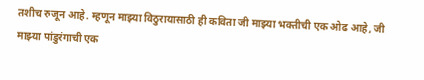तशीच रुजून आहे. म्हणून माझ्या विठुरायासाठी ही कविता जी माझ्या भक्तीची एक ओढ आहे, जी माझ्या पांडुरंगाची एक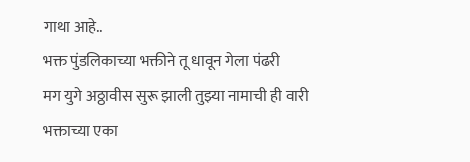गाथा आहे..
भक्त पुंडलिकाच्या भक्तीने तू धावून गेला पंढरी
मग युगे अठ्ठावीस सुरू झाली तुझ्या नामाची ही वारी
भक्ताच्या एका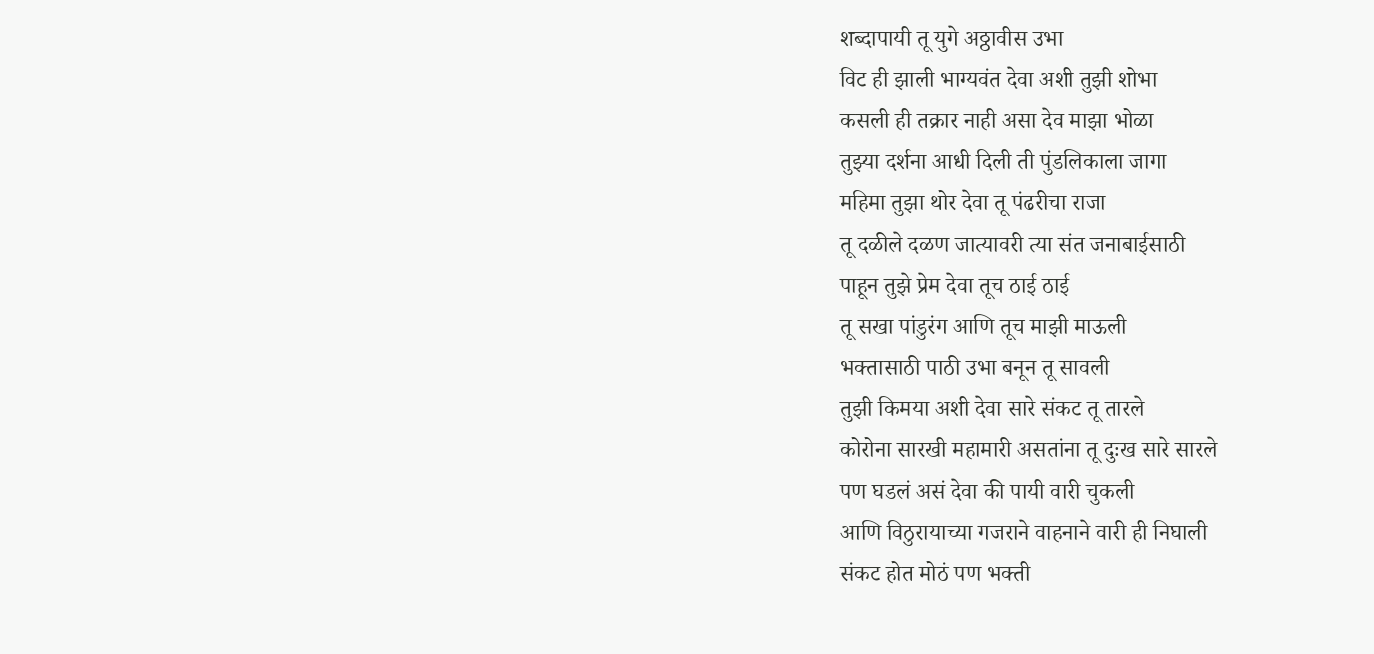शब्दापायी तू युगे अठ्ठावीस उभा
विट ही झाली भाग्यवंत देवा अशी तुझी शोभा
कसली ही तक्रार नाही असा देव माझा भोळा
तुझ्या दर्शना आधी दिली ती पुंडलिकाला जागा
महिमा तुझा थोर देवा तू पंढरीचा राजा
तू दळीले दळण जात्यावरी त्या संत जनाबाईसाठी
पाहून तुझे प्रेम देवा तूच ठाई ठाई
तू सखा पांडुरंग आणि तूच माझी माऊली
भक्तासाठी पाठी उभा बनून तू सावली
तुझी किमया अशी देवा सारे संकट तू तारले
कोरोना सारखी महामारी असतांना तू दुःख सारे सारले
पण घडलं असं देवा की पायी वारी चुकली
आणि विठुरायाच्या गजराने वाहनाने वारी ही निघाली
संकट होत मोठं पण भक्ती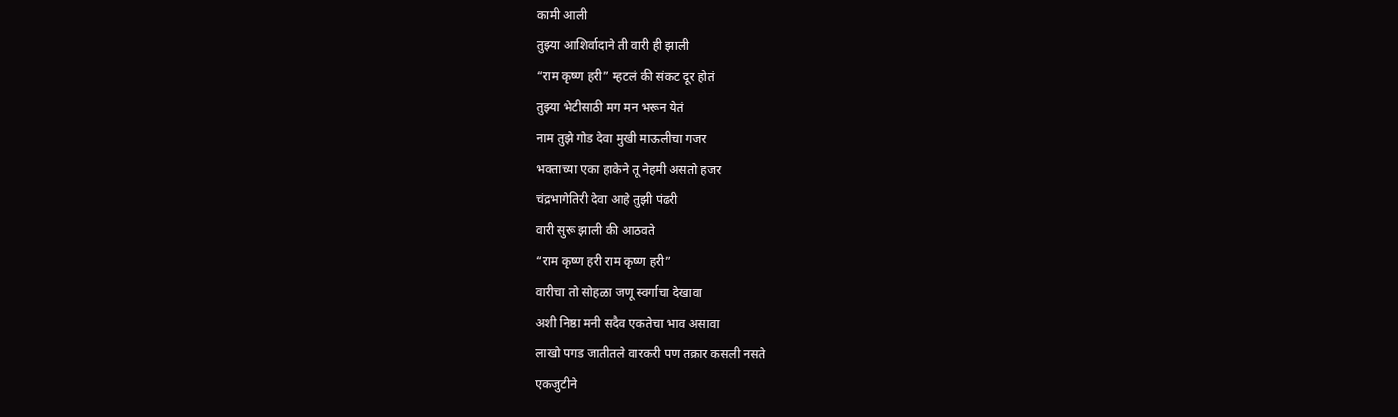कामी आली
तुझ्या आशिर्वादाने ती वारी ही झाली
“राम कृष्ण हरी” म्हटलं की संकट दूर होतं
तुझ्या भेटीसाठी मग मन भरून येतं
नाम तुझे गोड देवा मुखी माऊलीचा गजर
भक्ताच्या एका हाकेने तू नेहमी असतो हजर
चंद्रभागेतिरी देवा आहे तुझी पंढरी
वारी सुरू झाली की आठवते
“राम कृष्ण हरी राम कृष्ण हरी”
वारीचा तो सोहळा जणू स्वर्गाचा देखावा
अशी निष्ठा मनी सदैव एकतेचा भाव असावा
लाखो पगड जातीतले वारकरी पण तक्रार कसली नसते
एकजुटीने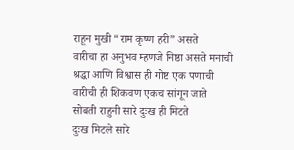राहून मुखी “राम कृष्ण हरी” असते
वारीचा हा अनुभव म्हणजे निष्ठा असते मनाची
श्रद्धा आणि विश्वास ही गोष्ट एक पणाची
वारीची ही शिकवण एकच सांगून जाते
सोबती राहुनी सारे दुःख ही मिटते
दुःख मिटले सारे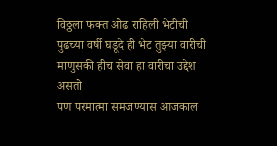विठ्ठला फक्त ओढ राहिली भेटीची
पुढच्या वर्षी घडूदे ही भेट तुझ्या वारीची
माणुसकी हीच सेवा हा वारीचा उद्देश असतो
पण परमात्मा समजण्यास आजकाल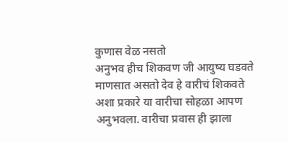कुणास वेळ नसतो
अनुभव हीच शिकवण जी आयुष्य घडवते
माणसात असतो देव हे वारीचं शिकवते
अशा प्रकारे या वारीचा सोहळा आपण अनुभवला. वारीचा प्रवास ही झाला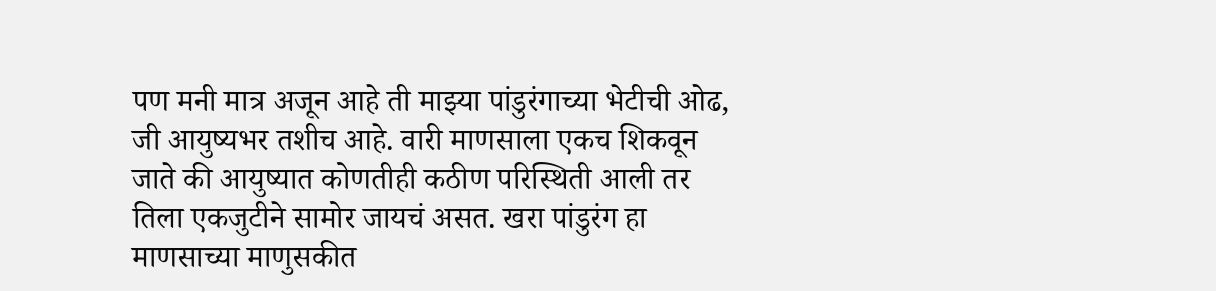पण मनी मात्र अजून आहे ती माझ्या पांडुरंगाच्या भेटीची ओढ, जी आयुष्यभर तशीच आहे. वारी माणसाला एकच शिकवून जाते की आयुष्यात कोणतीही कठीण परिस्थिती आली तर तिला एकजुटीने सामोर जायचं असत. खरा पांडुरंग हा माणसाच्या माणुसकीत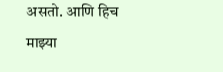असतो. आणि हिच माझ्या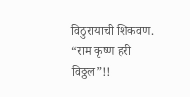विठुरायाची शिकवण.
“राम कृष्ण हरी विठ्ठल”!!